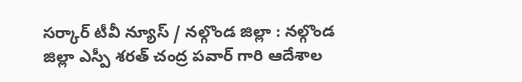సర్కార్ టీవీ న్యూస్ / నల్గొండ జిల్లా : నల్గొండ జిల్లా ఎస్పీ శరత్ చంద్ర పవార్ గారి ఆదేశాల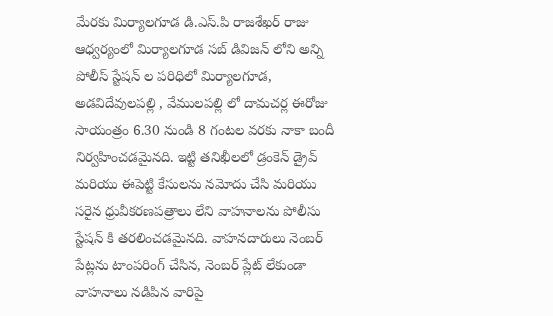మేరకు మిర్యాలగూడ డి.ఎస్.పి రాజశేఖర్ రాజు ఆధ్వర్యంలో మిర్యాలగూడ సబ్ డివిజన్ లోని అన్ని పోలీస్ స్టేషన్ ల పరిధిలో మిర్యాలగూడ, అడవిదేవులపల్లి , వేములపల్లి లో దామచర్ల ఈరోజు సాయంత్రం 6.30 నుండి 8 గంటల వరకు నాకా బందీ నిర్వహించడమైనది. ఇట్టి తనిఖీలలో డ్రంకెన్ డ్రైవ్ మరియు ఈపెట్టి కేసులను నమోదు చేసి మరియు సరైన ధ్రువీకరణపత్రాలు లేని వాహనాలను పోలీసు స్టేషన్ కి తరలించడమైనది. వాహనదారులు నెంబర్ పేట్లను టాంపరింగ్ చేసిన, నెంబర్ ప్లేట్ లేకుండా వాహనాలు నడిపిన వారిపై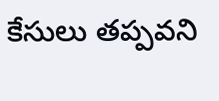కేసులు తప్పవని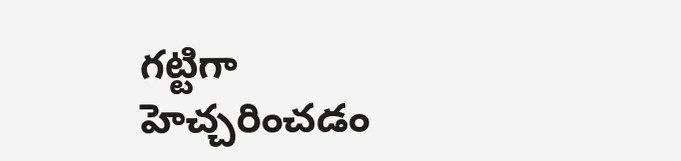గట్టిగా హెచ్చరించడం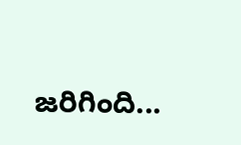జరిగింది...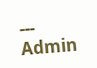---
Admin